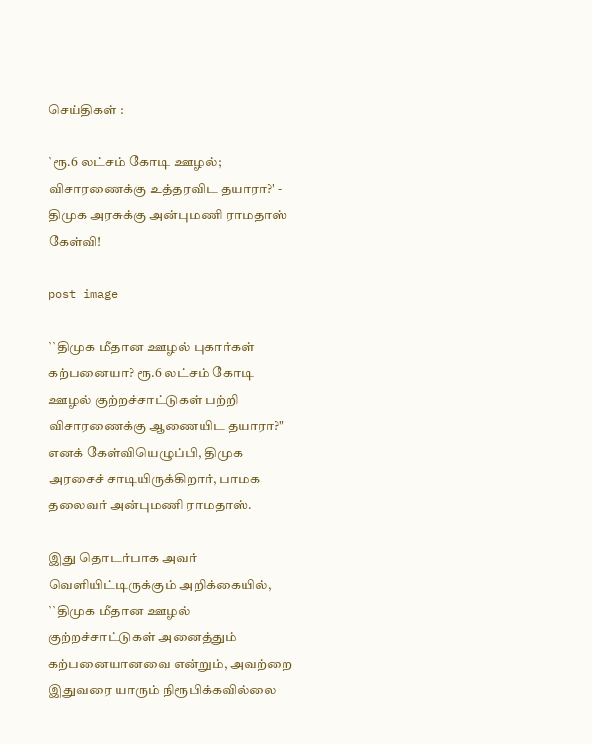செய்திகள் :

`ரூ.6 லட்சம் கோடி ஊழல்; விசாரணைக்கு உத்தரவிட தயாரா?' - திமுக அரசுக்கு அன்புமணி ராமதாஸ் கேள்வி!

post image

``திமுக மீதான ஊழல் புகார்கள் கற்பனையா? ரூ.6 லட்சம் கோடி ஊழல் குற்றச்சாட்டுகள் பற்றி விசாரணைக்கு ஆணையிட தயாரா?" எனக் கேள்வியெழுப்பி, திமுக அரசைச் சாடியிருக்கிறார், பாமக தலைவர் அன்புமணி ராமதாஸ்.

இது தொடர்பாக அவர் வெளியிட்டிருக்கும் அறிக்கையில், ``திமுக மீதான ஊழல் குற்றச்சாட்டுகள் அனைத்தும் கற்பனையானவை என்றும், அவற்றை இதுவரை யாரும் நிரூபிக்கவில்லை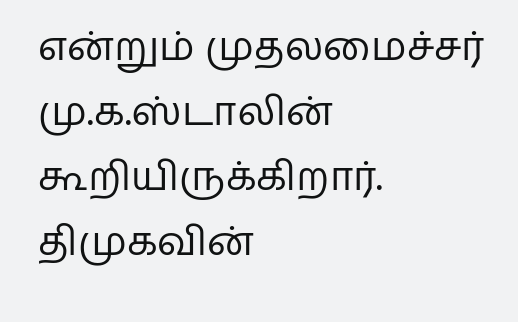என்றும் முதலமைச்சர் மு.க.ஸ்டாலின் கூறியிருக்கிறார். திமுகவின்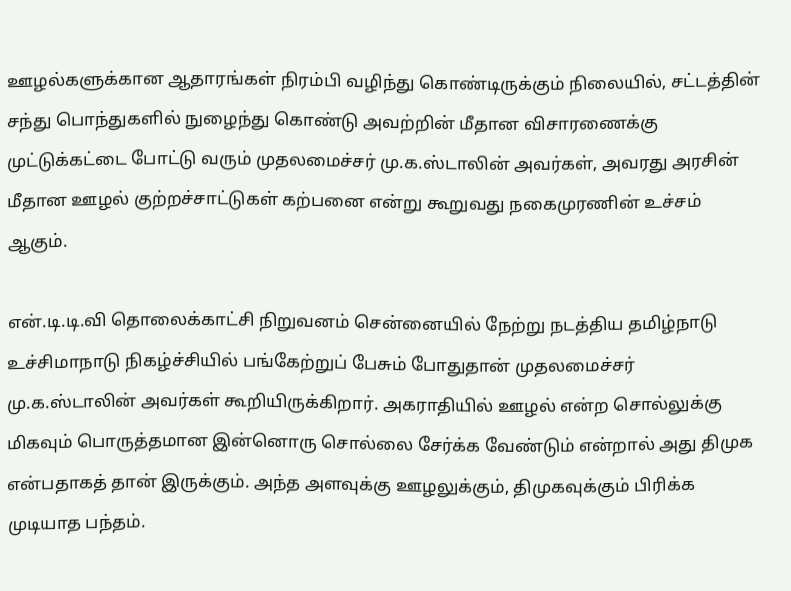ஊழல்களுக்கான ஆதாரங்கள் நிரம்பி வழிந்து கொண்டிருக்கும் நிலையில், சட்டத்தின் சந்து பொந்துகளில் நுழைந்து கொண்டு அவற்றின் மீதான விசாரணைக்கு முட்டுக்கட்டை போட்டு வரும் முதலமைச்சர் மு.க.ஸ்டாலின் அவர்கள், அவரது அரசின் மீதான ஊழல் குற்றச்சாட்டுகள் கற்பனை என்று கூறுவது நகைமுரணின் உச்சம் ஆகும்.

என்.டி.டி.வி தொலைக்காட்சி நிறுவனம் சென்னையில் நேற்று நடத்திய தமிழ்நாடு உச்சிமாநாடு நிகழ்ச்சியில் பங்கேற்றுப் பேசும் போதுதான் முதலமைச்சர் மு.க.ஸ்டாலின் அவர்கள் கூறியிருக்கிறார். அகராதியில் ஊழல் என்ற சொல்லுக்கு மிகவும் பொருத்தமான இன்னொரு சொல்லை சேர்க்க வேண்டும் என்றால் அது திமுக என்பதாகத் தான் இருக்கும். அந்த அளவுக்கு ஊழலுக்கும், திமுகவுக்கும் பிரிக்க முடியாத பந்தம்.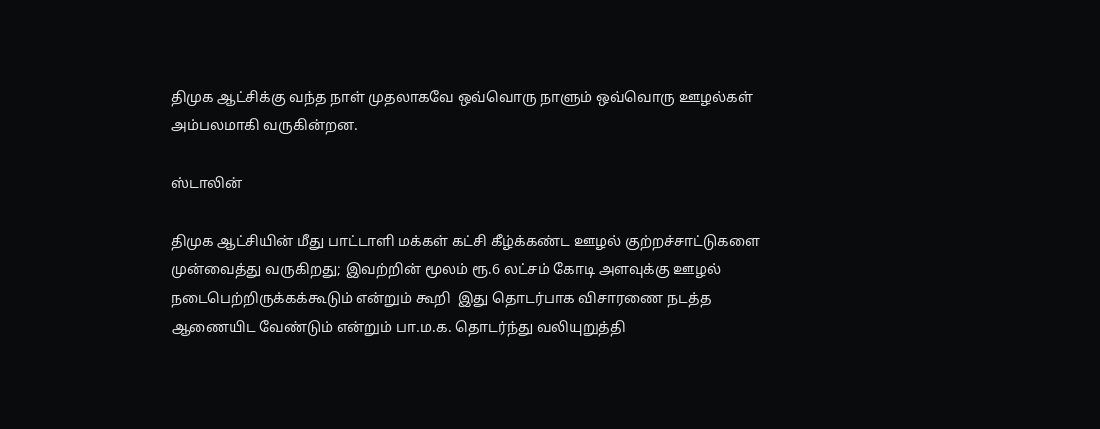திமுக ஆட்சிக்கு வந்த நாள் முதலாகவே ஒவ்வொரு நாளும் ஒவ்வொரு ஊழல்கள் அம்பலமாகி வருகின்றன.

ஸ்டாலின்

திமுக ஆட்சியின் மீது பாட்டாளி மக்கள் கட்சி கீழ்க்கண்ட ஊழல் குற்றச்சாட்டுகளை முன்வைத்து வருகிறது; இவற்றின் மூலம் ரூ.6 லட்சம் கோடி அளவுக்கு ஊழல் நடைபெற்றிருக்கக்கூடும் என்றும் கூறி  இது தொடர்பாக விசாரணை நடத்த ஆணையிட வேண்டும் என்றும் பா.ம.க. தொடர்ந்து வலியுறுத்தி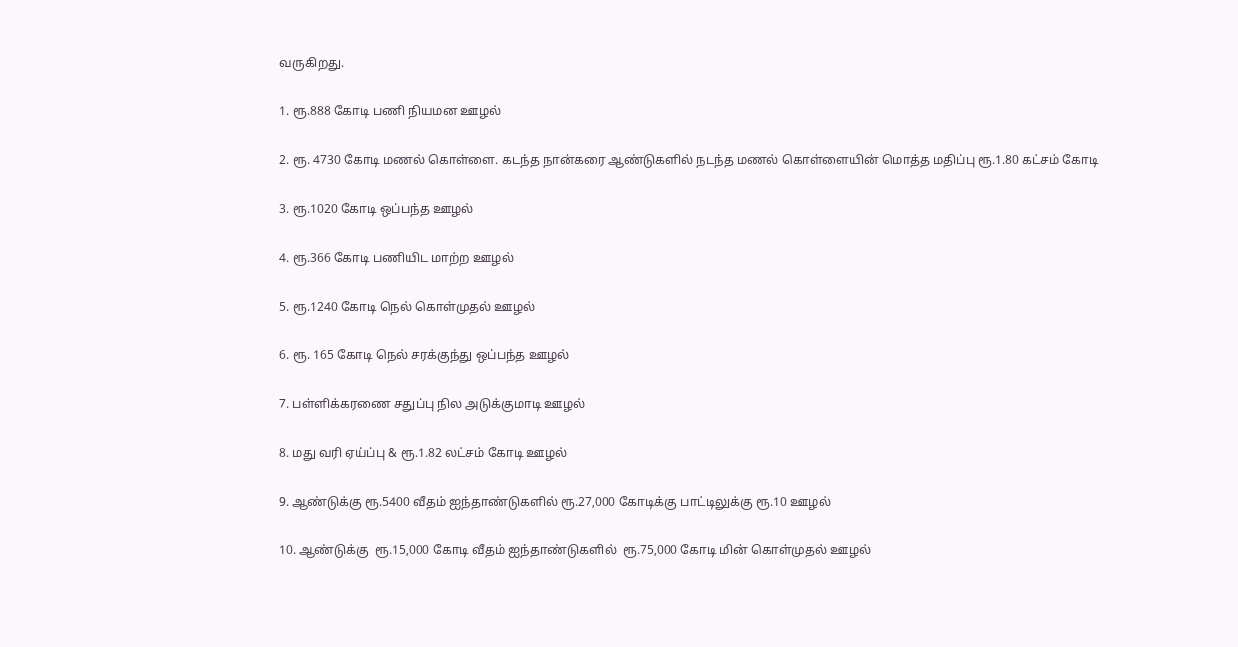வருகிறது.

1. ரூ.888 கோடி பணி நியமன ஊழல்

2. ரூ. 4730 கோடி மணல் கொள்ளை. கடந்த நான்கரை ஆண்டுகளில் நடந்த மணல் கொள்ளையின் மொத்த மதிப்பு ரூ.1.80 கட்சம் கோடி

3. ரூ.1020 கோடி ஒப்பந்த ஊழல்

4. ரூ.366 கோடி பணியிட மாற்ற ஊழல்

5. ரூ.1240 கோடி நெல் கொள்முதல் ஊழல்

6. ரூ. 165 கோடி நெல் சரக்குந்து ஒப்பந்த ஊழல்

7. பள்ளிக்கரணை சதுப்பு நில அடுக்குமாடி ஊழல்

8. மது வரி ஏய்ப்பு & ரூ.1.82 லட்சம் கோடி ஊழல்

9. ஆண்டுக்கு ரூ.5400 வீதம் ஐந்தாண்டுகளில் ரூ.27,000 கோடிக்கு பாட்டிலுக்கு ரூ.10 ஊழல்

10. ஆண்டுக்கு  ரூ.15,000 கோடி வீதம் ஐந்தாண்டுகளில்  ரூ.75,000 கோடி மின் கொள்முதல் ஊழல்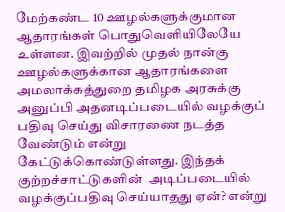மேற்கண்ட 10 ஊழல்களுக்குமான ஆதாரங்கள் பொதுவெளியிலேயே உள்ளன. இவற்றில் முதல் நான்கு ஊழல்களுக்கான ஆதாரங்களை அமலாக்கத்துறை தமிழக அரசுக்கு அனுப்பி அதனடிப்படையில் வழக்குப் பதிவு செய்து விசாரணை நடத்த வேண்டும் என்று கேட்டுக்கொண்டுள்ளது. இந்தக் குற்றச்சாட்டுகளின்  அடிப்படையில் வழக்குப்பதிவு செய்யாதது ஏன்? என்று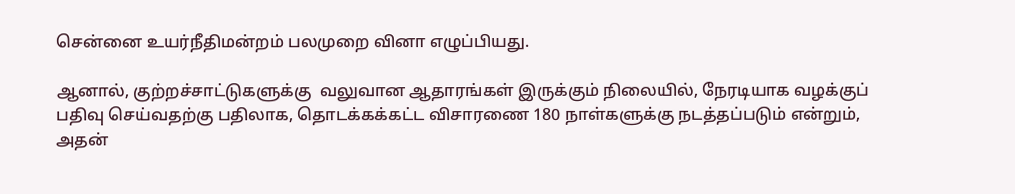சென்னை உயர்நீதிமன்றம் பலமுறை வினா எழுப்பியது.

ஆனால், குற்றச்சாட்டுகளுக்கு  வலுவான ஆதாரங்கள் இருக்கும் நிலையில், நேரடியாக வழக்குப் பதிவு செய்வதற்கு பதிலாக, தொடக்கக்கட்ட விசாரணை 180 நாள்களுக்கு நடத்தப்படும் என்றும், அதன்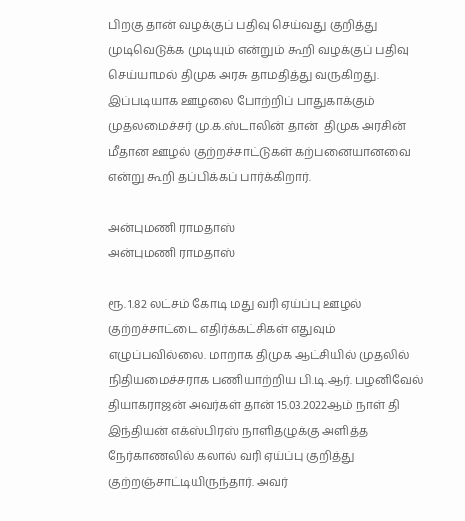பிறகு தான் வழக்குப் பதிவு செய்வது குறித்து முடிவெடுக்க முடியும் என்றும் கூறி வழக்குப் பதிவு செய்யாமல் திமுக அரசு தாமதித்து வருகிறது. இப்படியாக ஊழலை போற்றிப் பாதுகாக்கும் முதலமைச்சர் மு.க.ஸ்டாலின் தான்  திமுக அரசின் மீதான ஊழல் குற்றச்சாட்டுகள் கற்பனையானவை என்று கூறி தப்பிக்கப் பார்க்கிறார்.

அன்புமணி ராமதாஸ்
அன்புமணி ராமதாஸ்

ரூ. 1.82 லட்சம் கோடி மது வரி ஏய்ப்பு ஊழல் குற்றச்சாட்டை எதிர்க்கட்சிகள் எதுவும் எழுப்பவில்லை. மாறாக திமுக ஆட்சியில் முதலில் நிதியமைச்சராக பணியாற்றிய பி.டி.ஆர். பழனிவேல் தியாகராஜன் அவர்கள் தான் 15.03.2022ஆம் நாள் தி இந்தியன் எக்ஸ்பிரஸ் நாளிதழுக்கு அளித்த நேர்காணலில் கலால் வரி ஏய்ப்பு குறித்து குற்றஞ்சாட்டியிருந்தார். அவர்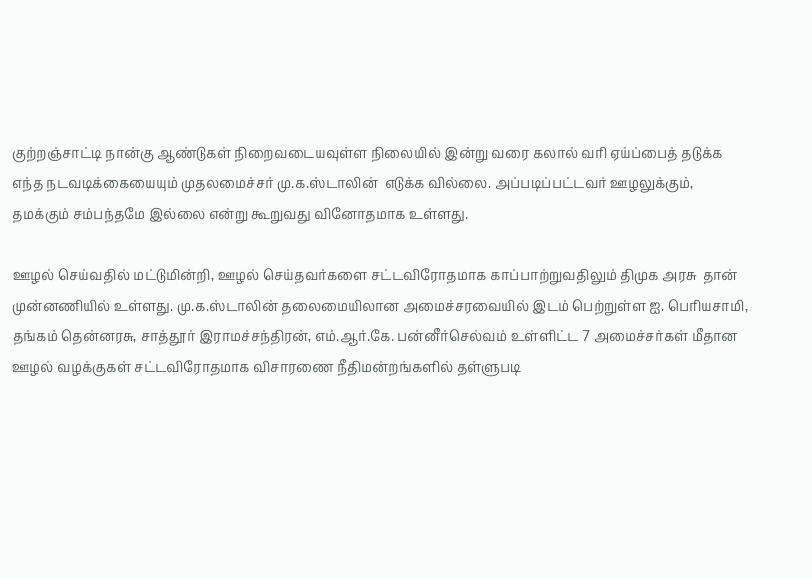குற்றஞ்சாட்டி நான்கு ஆண்டுகள் நிறைவடையவுள்ள நிலையில் இன்று வரை கலால் வரி ஏய்ப்பைத் தடுக்க எந்த நடவடிக்கையையும் முதலமைச்சர் மு.க.ஸ்டாலின்  எடுக்க வில்லை. அப்படிப்பட்டவர் ஊழலுக்கும், தமக்கும் சம்பந்தமே இல்லை என்று கூறுவது வினோதமாக உள்ளது.

ஊழல் செய்வதில் மட்டுமின்றி, ஊழல் செய்தவர்களை சட்டவிரோதமாக காப்பாற்றுவதிலும் திமுக அரசு  தான் முன்னணியில் உள்ளது. மு.க.ஸ்டாலின் தலைமையிலான அமைச்சரவையில் இடம் பெற்றுள்ள ஐ. பெரியசாமி, தங்கம் தென்னரசு, சாத்தூர் இராமச்சந்திரன், எம்.ஆர்.கே. பன்னீர்செல்வம் உள்ளிட்ட 7 அமைச்சர்கள் மீதான ஊழல் வழக்குகள் சட்டவிரோதமாக விசாரணை நீதிமன்றங்களில் தள்ளுபடி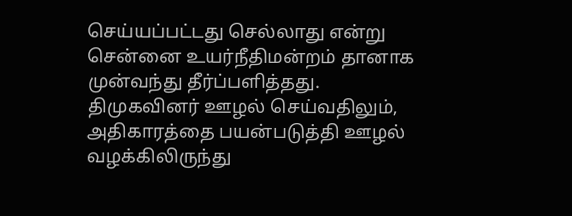செய்யப்பட்டது செல்லாது என்று சென்னை உயர்நீதிமன்றம் தானாக முன்வந்து தீர்ப்பளித்தது. திமுகவினர் ஊழல் செய்வதிலும், அதிகாரத்தை பயன்படுத்தி ஊழல் வழக்கிலிருந்து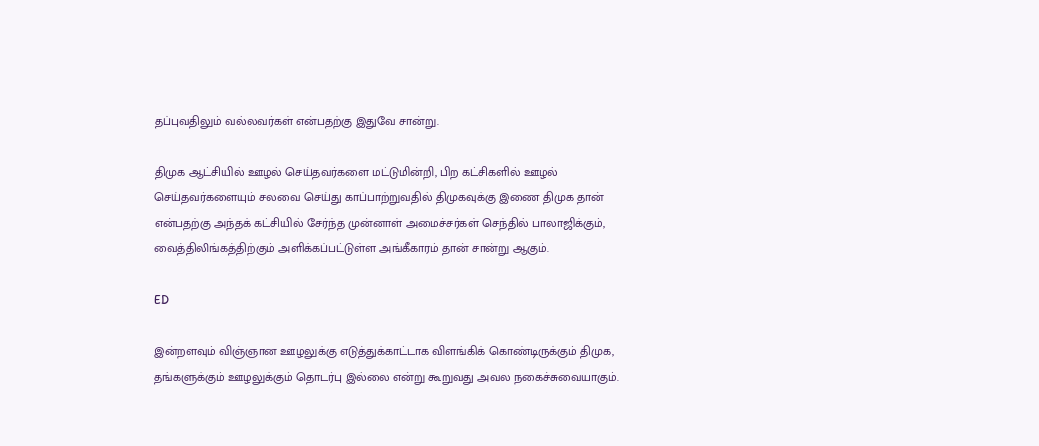தப்புவதிலும் வல்லவர்கள் என்பதற்கு இதுவே சான்று.

திமுக ஆட்சியில் ஊழல் செய்தவர்களை மட்டுமின்றி, பிற கட்சிகளில் ஊழல் செய்தவர்களையும் சலவை செய்து காப்பாற்றுவதில் திமுகவுக்கு இணை திமுக தான் என்பதற்கு அந்தக் கட்சியில் சேர்ந்த முன்னாள் அமைச்சர்கள் செந்தில் பாலாஜிக்கும், வைத்திலிங்கத்திற்கும் அளிக்கப்பட்டுள்ள அங்கீகாரம் தான் சான்று ஆகும்.

ED

இன்றளவும் விஞ்ஞான ஊழலுக்கு எடுத்துக்காட்டாக விளங்கிக் கொண்டிருக்கும் திமுக, தங்களுக்கும் ஊழலுக்கும் தொடர்பு இல்லை என்று கூறுவது அவல நகைச்சுவையாகும்.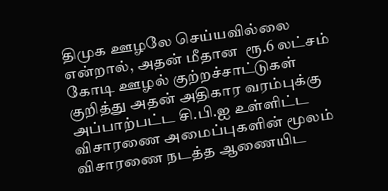திமுக ஊழலே செய்யவில்லை  என்றால், அதன் மீதான  ரூ.6 லட்சம் கோடி ஊழல் குற்றச்சாட்டுகள் குறித்து அதன் அதிகார வரம்புக்கு அப்பாற்பட்ட சி.பி.ஐ உள்ளிட்ட விசாரணை அமைப்புகளின் மூலம் விசாரணை நடத்த ஆணையிட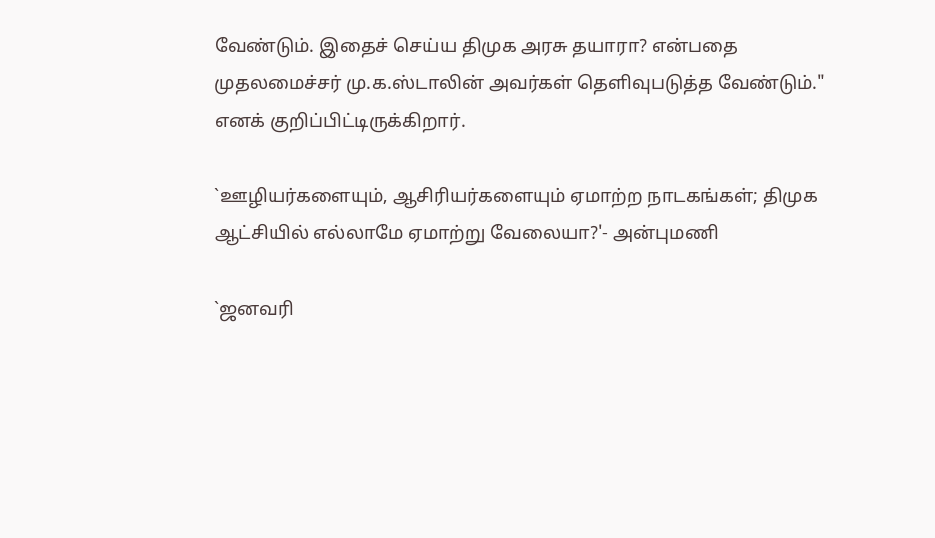வேண்டும். இதைச் செய்ய திமுக அரசு தயாரா? என்பதை முதலமைச்சர் மு.க.ஸ்டாலின் அவர்கள் தெளிவுபடுத்த வேண்டும்." எனக் குறிப்பிட்டிருக்கிறார்.

`ஊழியர்களையும், ஆசிரியர்களையும் ஏமாற்ற நாடகங்கள்; திமுக ஆட்சியில் எல்லாமே ஏமாற்று வேலையா?'- அன்புமணி

`ஜனவரி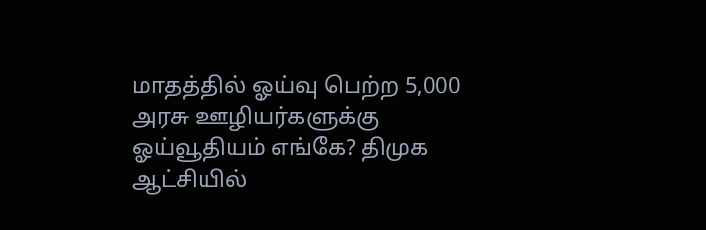மாதத்தில் ஓய்வு பெற்ற 5,000 அரசு ஊழியர்களுக்கு ஓய்வூதியம் எங்கே? திமுக ஆட்சியில்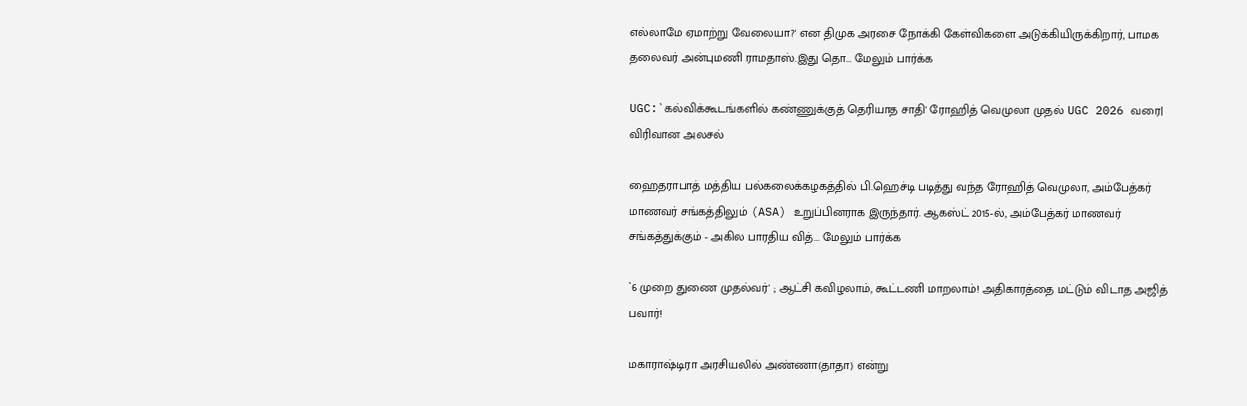எல்லாமே ஏமாற்று வேலையா?' என திமுக அரசை நோக்கி கேள்விகளை அடுக்கியிருக்கிறார், பாமக தலைவர் அன்புமணி ராமதாஸ்.இது தொ... மேலும் பார்க்க

UGC:`கல்விக்கூடங்களில் கண்ணுக்குத் தெரியாத சாதி' ரோஹித் வெமுலா முதல் UGC 2026 வரை| விரிவான அலசல்

ஹைதராபாத் மத்திய பல்கலைக்கழகத்தில் பி.ஹெச்டி படித்து வந்த ரோஹித் வெமுலா, அம்பேத்கர் மாணவர் சங்கத்திலும் (ASA) உறுப்பினராக இருந்தார். ஆகஸ்ட் 2015-ல், அம்பேத்கர் மாணவர் சங்கத்துக்கும் - அகில பாரதிய வித்... மேலும் பார்க்க

`6 முறை துணை முதல்வர்' ; ஆட்சி கவிழலாம், கூட்டணி மாறலாம்! அதிகாரத்தை மட்டும் விடாத அஜித் பவார்!

மகாராஷ்டிரா அரசியலில் அண்ணா(தாதா) என்று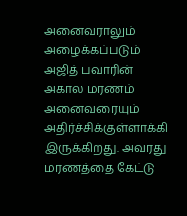அனைவராலும் அழைக்கப்படும் அஜித் பவாரின் அகால மரணம் அனைவரையும் அதிர்ச்சிக்குள்ளாக்கி இருக்கிறது. அவரது மரணத்தை கேட்டு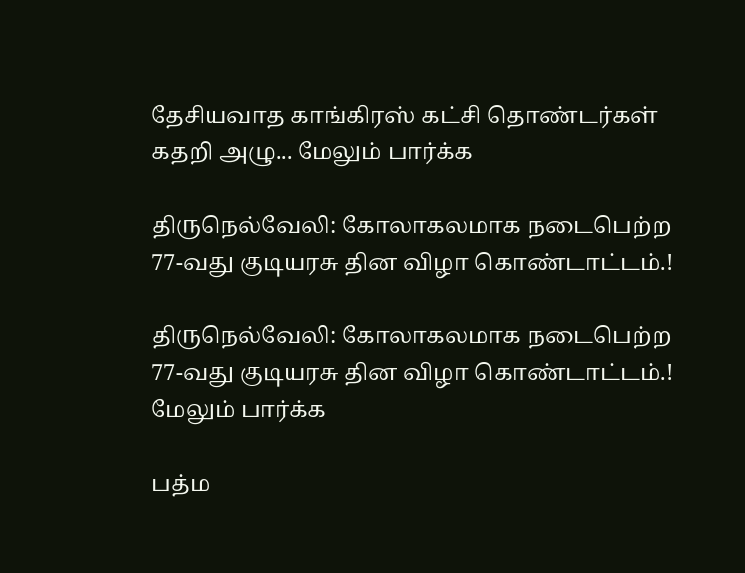தேசியவாத காங்கிரஸ் கட்சி தொண்டர்கள் கதறி அழு... மேலும் பார்க்க

திருநெல்வேலி: கோலாகலமாக நடைபெற்ற 77-வது குடியரசு தின விழா கொண்டாட்டம்.!

திருநெல்வேலி: கோலாகலமாக நடைபெற்ற 77-வது குடியரசு தின விழா கொண்டாட்டம்.! மேலும் பார்க்க

பத்ம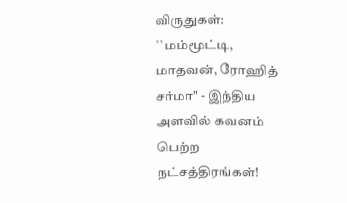விருதுகள்: ``மம்மூட்டி, மாதவன், ரோஹித் சர்மா" - இந்திய அளவில் கவனம் பெற்ற நட்சத்திரங்கள்!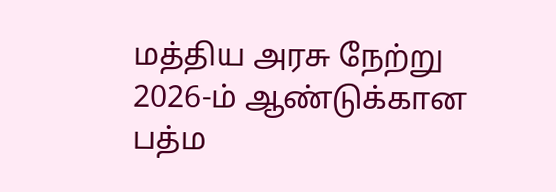மத்திய அரசு நேற்று 2026-ம் ஆண்டுக்கான பத்ம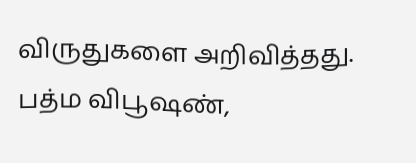விருதுகளை அறிவித்தது. பத்ம விபூஷண்,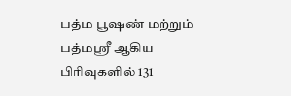பத்ம பூஷண் மற்றும் பத்மஸ்ரீ ஆகிய பிரிவுகளில் 131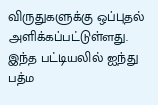விருதுகளுக்கு ஒப்புதல் அளிக்கப்பட்டுள்ளது. இந்த பட்டியலில் ஐந்து பத்ம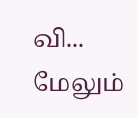வி... மேலும்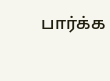பார்க்க